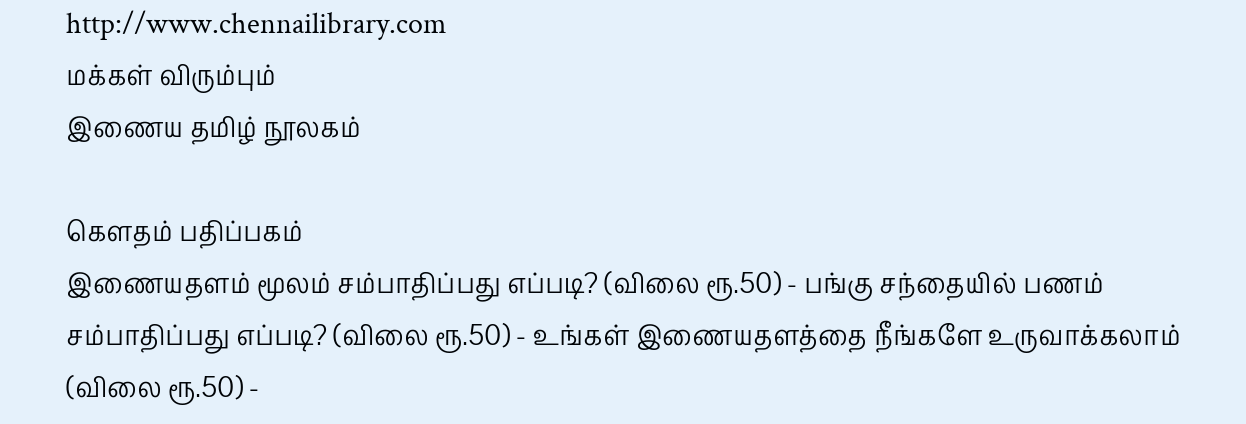http://www.chennailibrary.com
மக்கள் விரும்பும்
இணைய தமிழ் நூலகம்

கௌதம் பதிப்பகம்
இணையதளம் மூலம் சம்பாதிப்பது எப்படி? (விலை ரூ.50) - பங்கு சந்தையில் பணம் சம்பாதிப்பது எப்படி? (விலை ரூ.50) - உங்கள் இணையதளத்தை நீங்களே உருவாக்கலாம் (விலை ரூ.50) -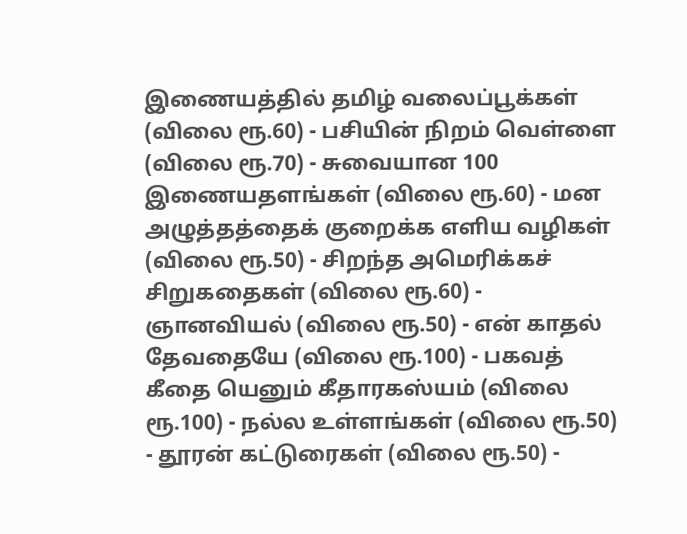இணையத்தில் தமிழ் வலைப்பூக்கள் (விலை ரூ.60) - பசியின் நிறம் வெள்ளை (விலை ரூ.70) - சுவையான 100 இணையதளங்கள் (விலை ரூ.60) - மன அழுத்தத்தைக் குறைக்க எளிய வழிகள் (விலை ரூ.50) - சிறந்த அமெரிக்கச் சிறுகதைகள் (விலை ரூ.60) - ஞானவியல் (விலை ரூ.50) - என் காதல் தேவதையே (விலை ரூ.100) - பகவத் கீதை யெனும் கீதாரகஸ்யம் (விலை ரூ.100) - நல்ல உள்ளங்கள் (விலை ரூ.50) - தூரன் கட்டுரைகள் (விலை ரூ.50) -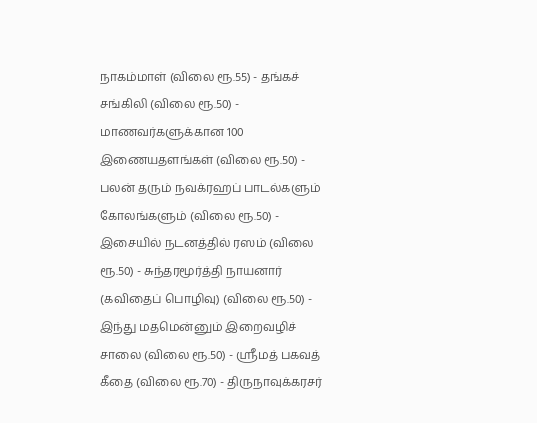நாகம்மாள் (விலை ரூ.55) - தங்கச் சங்கிலி (விலை ரூ.50) - மாணவர்களுக்கான 100 இணையதளங்கள் (விலை ரூ.50) - பலன் தரும் நவக்ரஹப் பாடல்களும் கோலங்களும் (விலை ரூ.50) - இசையில் நடனத்தில் ரஸம் (விலை ரூ.50) - சுந்தரமூர்த்தி நாயனார் (கவிதைப் பொழிவு) (விலை ரூ.50) - இந்து மதமென்னும் இறைவழிச் சாலை (விலை ரூ.50) - ஸ்ரீமத் பகவத் கீதை (விலை ரூ.70) - திருநாவுக்கரசர்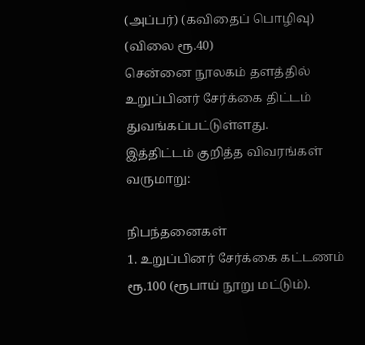(அப்பர்) (கவிதைப் பொழிவு) (விலை ரூ.40)
சென்னை நூலகம் தளத்தில் உறுப்பினர் சேர்க்கை திட்டம் துவங்கப்பட்டுள்ளது.
இத்திட்டம் குறித்த விவரங்கள் வருமாறு:

நிபந்தனைகள்
1. உறுப்பினர் சேர்க்கை கட்டணம் ரூ.100 (ரூபாய் நூறு மட்டும்).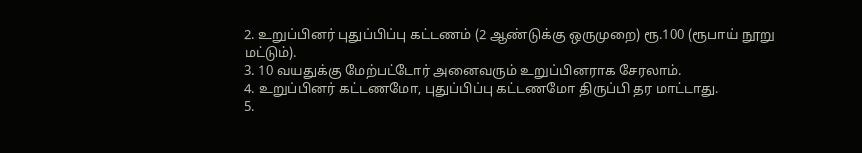2. உறுப்பினர் புதுப்பிப்பு கட்டணம் (2 ஆண்டுக்கு ஒருமுறை) ரூ.100 (ரூபாய் நூறு மட்டும்).
3. 10 வயதுக்கு மேற்பட்டோர் அனைவரும் உறுப்பினராக சேரலாம்.
4. உறுப்பினர் கட்டணமோ, புதுப்பிப்பு கட்டணமோ திருப்பி தர மாட்டாது.
5.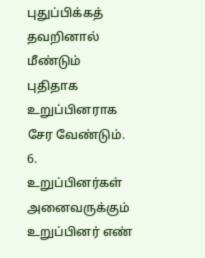புதுப்பிக்கத் தவறினால் மீண்டும் புதிதாக உறுப்பினராக சேர வேண்டும்.
6. உறுப்பினர்கள் அனைவருக்கும் உறுப்பினர் எண்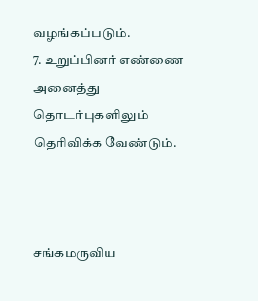வழங்கப்படும்.
7. உறுப்பினர் எண்ணை அனைத்து தொடர்புகளிலும் தெரிவிக்க வேண்டும்.



சங்கமருவிய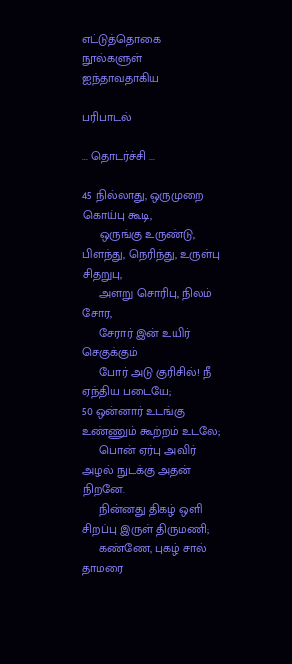எட்டுத்தொகை நூல்களுள் ஐந்தாவதாகிய

பரிபாடல்

... தொடர்ச்சி ...

45 நில்லாது, ஒருமுறை கொய்பு கூடி,
     ஒருங்கு உருண்டு, பிளந்து, நெரிந்து, உருள்பு சிதறுபு,
     அளறு சொரிபு, நிலம் சோர,
     சேரார் இன் உயிர் செகுக்கும்
     போர் அடு குரிசில்! நீ ஏந்திய படையே;
50 ஒன்னார் உடங்கு உண்ணும் கூற்றம் உடலே;
     பொன் ஏர்பு அவிர் அழல் நுடக்கு அதன் நிறனே.
     நின்னது திகழ் ஒளி சிறப்பு இருள் திருமணி;
     கண்ணே, புகழ் சால் தாமரை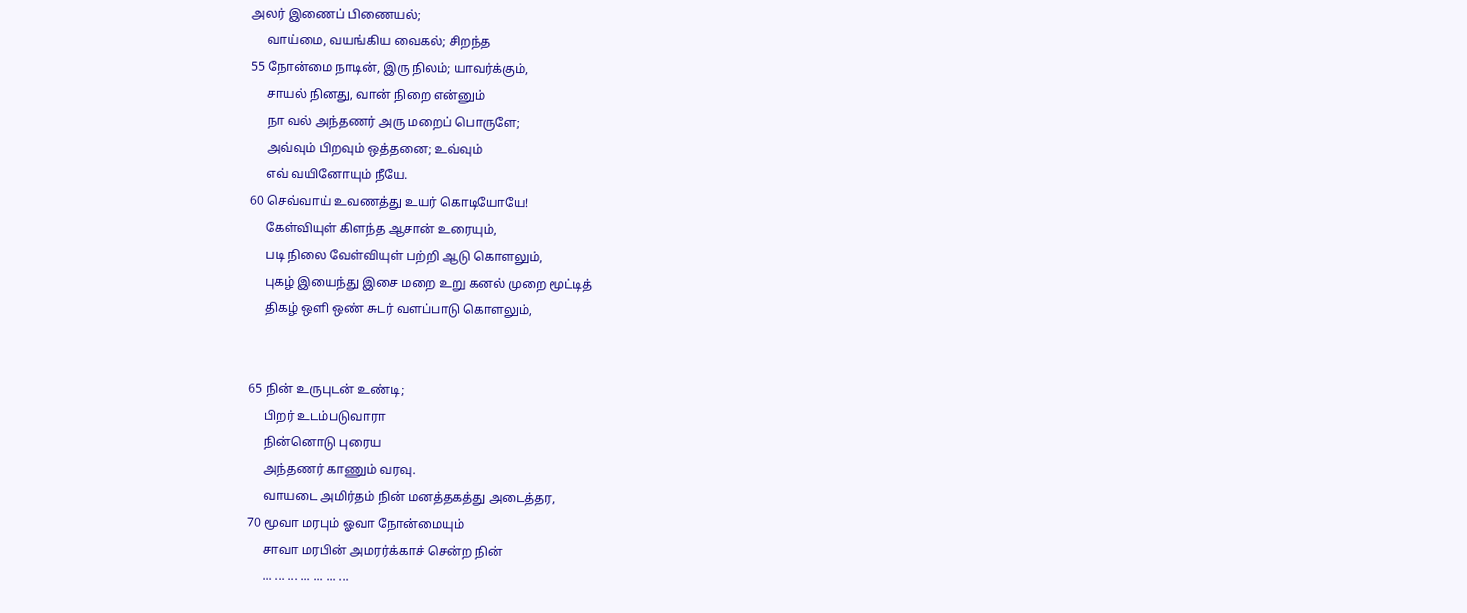அலர் இணைப் பிணையல்;
     வாய்மை, வயங்கிய வைகல்; சிறந்த
55 நோன்மை நாடின், இரு நிலம்; யாவர்க்கும்,
     சாயல் நினது, வான் நிறை என்னும்
     நா வல் அந்தணர் அரு மறைப் பொருளே;
     அவ்வும் பிறவும் ஒத்தனை; உவ்வும்
     எவ் வயினோயும் நீயே.
60 செவ்வாய் உவணத்து உயர் கொடியோயே!
     கேள்வியுள் கிளந்த ஆசான் உரையும்,
     படி நிலை வேள்வியுள் பற்றி ஆடு கொளலும்,
     புகழ் இயைந்து இசை மறை உறு கனல் முறை மூட்டித்
     திகழ் ஒளி ஒண் சுடர் வளப்பாடு கொளலும்,


65 நின் உருபுடன் உண்டி;
     பிறர் உடம்படுவாரா
     நின்னொடு புரைய
     அந்தணர் காணும் வரவு.
     வாயடை அமிர்தம் நின் மனத்தகத்து அடைத்தர,
70 மூவா மரபும் ஓவா நோன்மையும்
     சாவா மரபின் அமரர்க்காச் சென்ற நின்
     ... ... ... ... ... ... ...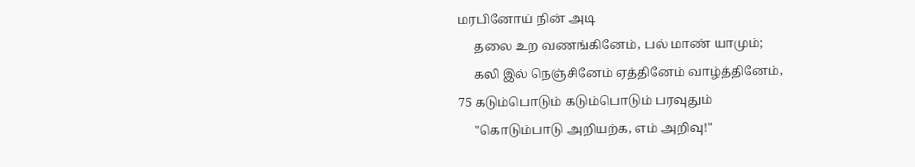மரபினோய் நின் அடி
     தலை உற வணங்கினேம், பல் மாண் யாமும்;
     கலி இல் நெஞ்சினேம் ஏத்தினேம் வாழ்த்தினேம்,
75 கடும்பொடும் கடும்பொடும் பரவுதும்
     "கொடும்பாடு அறியற்க, எம் அறிவு!"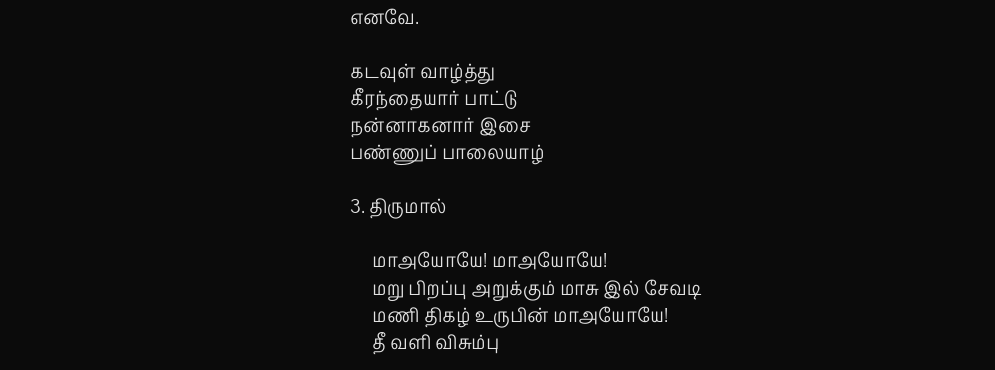எனவே.

கடவுள் வாழ்த்து
கீரந்தையார் பாட்டு
நன்னாகனார் இசை
பண்ணுப் பாலையாழ்

3. திருமால்

     மாஅயோயே! மாஅயோயே!
     மறு பிறப்பு அறுக்கும் மாசு இல் சேவடி
     மணி திகழ் உருபின் மாஅயோயே!
     தீ வளி விசும்பு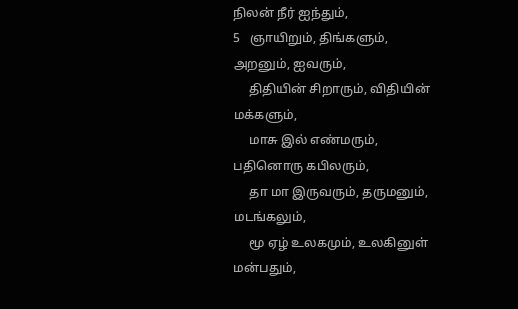நிலன் நீர் ஐந்தும்,
5   ஞாயிறும், திங்களும், அறனும், ஐவரும்,
     திதியின் சிறாரும், விதியின் மக்களும்,
     மாசு இல் எண்மரும், பதினொரு கபிலரும்,
     தா மா இருவரும், தருமனும், மடங்கலும்,
     மூ ஏழ் உலகமும், உலகினுள் மன்பதும்,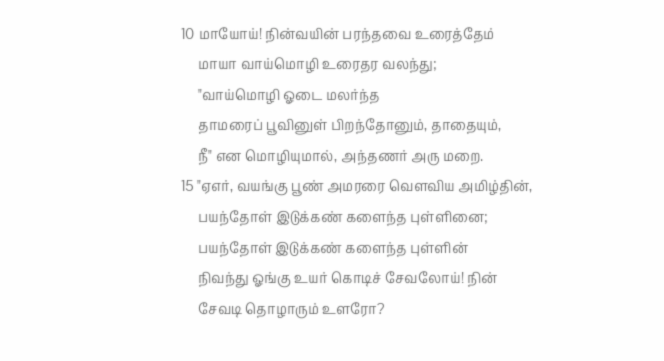10 மாயோய்! நின்வயின் பரந்தவை உரைத்தேம்
     மாயா வாய்மொழி உரைதர வலந்து;
     "வாய்மொழி ஓடை மலர்ந்த
     தாமரைப் பூவினுள் பிறந்தோனும், தாதையும்,
     நீ" என மொழியுமால், அந்தணர் அரு மறை.
15 "ஏஎர், வயங்கு பூண் அமரரை வெளவிய அமிழ்தின்,
     பயந்தோள் இடுக்கண் களைந்த புள்ளினை;
     பயந்தோள் இடுக்கண் களைந்த புள்ளின்
     நிவந்து ஓங்கு உயர் கொடிச் சேவலோய்! நின்
     சேவடி தொழாரும் உளரோ?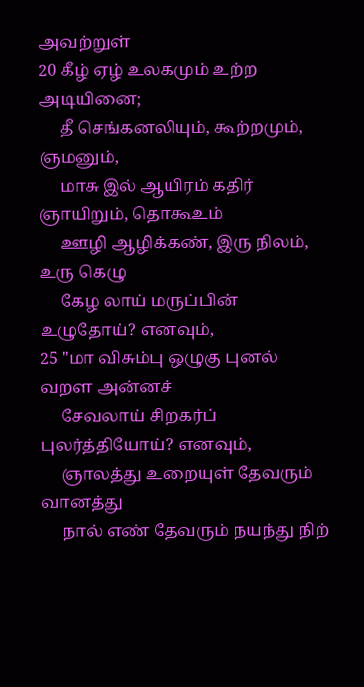அவற்றுள்
20 கீழ் ஏழ் உலகமும் உற்ற அடியினை;
     தீ செங்கனலியும், கூற்றமும், ஞமனும்,
     மாசு இல் ஆயிரம் கதிர் ஞாயிறும், தொகூஉம்
     ஊழி ஆழிக்கண், இரு நிலம், உரு கெழு
     கேழ லாய் மருப்பின் உழுதோய்? எனவும்,
25 "மா விசும்பு ஒழுகு புனல் வறள அன்னச்
     சேவலாய் சிறகர்ப் புலர்த்தியோய்? எனவும்,
     ஞாலத்து உறையுள் தேவரும் வானத்து
     நால் எண் தேவரும் நயந்து நிற்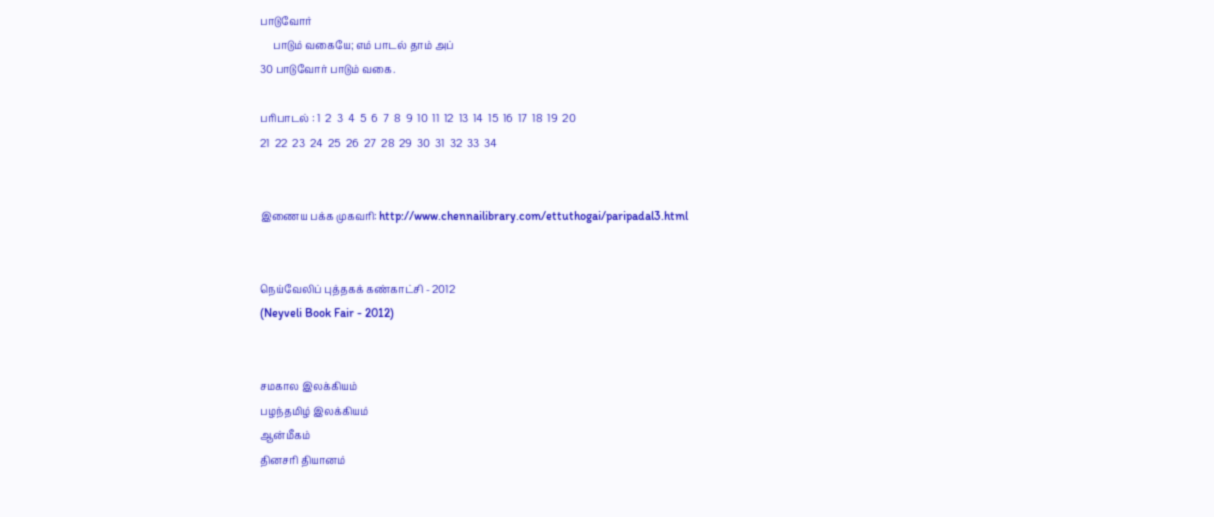பாடுவோர்
     பாடும் வகையே; எம் பாடல் தாம் அப்
30 பாடுவோர் பாடும் வகை.

பரிபாடல் : 1  2  3  4  5  6  7  8  9  10  11  12  13  14  15  16  17  18  19  20
21  22  23  24  25  26  27  28  29  30  31  32  33  34


இணைய பக்க முகவரி: http://www.chennailibrary.com/ettuthogai/paripadal3.html


நெய்வேலிப் புத்தகக் கண்காட்சி - 2012
(Neyveli Book Fair - 2012)


சமகால இலக்கியம்
பழந்தமிழ் இலக்கியம்
ஆன்மீகம்
தினசரி தியானம்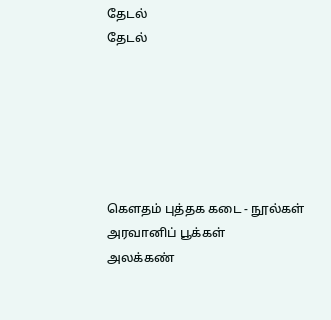தேடல்
தேடல்






கௌதம் புத்தக கடை - நூல்கள்
அரவானிப் பூக்கள்
அலக்கண்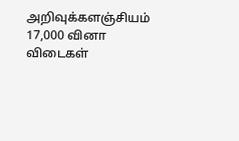அறிவுக்களஞ்சியம் 17,000 வினா விடைகள்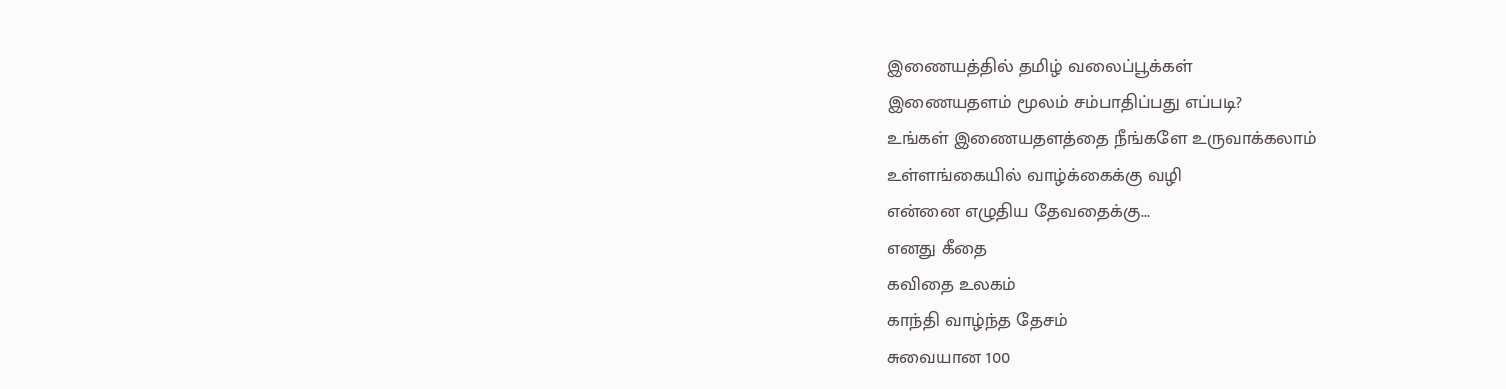இணையத்தில் தமிழ் வலைப்பூக்கள்
இணையதளம் மூலம் சம்பாதிப்பது எப்படி?
உங்கள் இணையதளத்தை நீங்களே உருவாக்கலாம்
உள்ளங்கையில் வாழ்க்கைக்கு வழி
என்னை எழுதிய தேவதைக்கு...
எனது கீதை
கவிதை உலகம்
காந்தி வாழ்ந்த தேசம்
சுவையான 100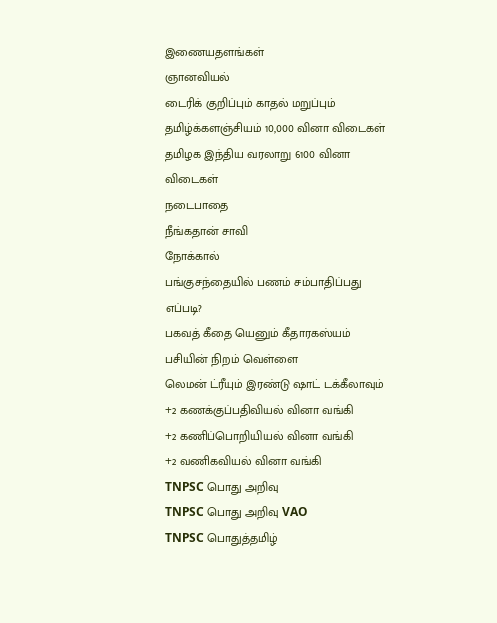இணையதளங்கள்
ஞானவியல்
டைரிக் குறிப்பும் காதல் மறுப்பும்
தமிழ்க்களஞ்சியம் 10,000 வினா விடைகள்
தமிழக இந்திய வரலாறு 6100 வினா விடைகள்
நடைபாதை
நீங்கதான் சாவி
நோக்கால்
பங்குசந்தையில் பணம் சம்பாதிப்பது எப்படி?
பகவத் கீதை யெனும் கீதாரகஸ்யம்
பசியின் நிறம் வெள்ளை
லெமன் ட்ரீயும் இரண்டு ஷாட் டக்கீலாவும்
+2 கணக்குப்பதிவியல் வினா வங்கி
+2 கணிப்பொறியியல் வினா வங்கி
+2 வணிகவியல் வினா வங்கி
TNPSC பொது அறிவு
TNPSC பொது அறிவு VAO
TNPSC பொதுத்தமிழ்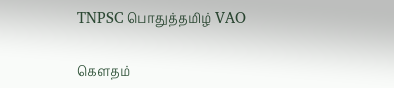TNPSC பொதுத்தமிழ் VAO

கௌதம்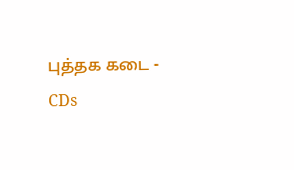புத்தக கடை - CDs